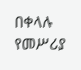በቀላሉ የመሥሪያ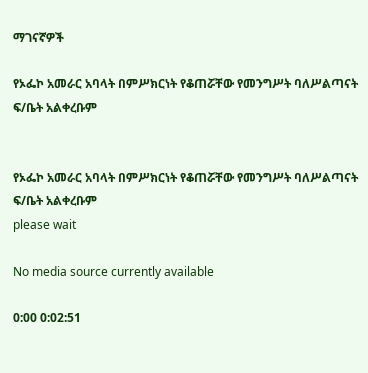ማገናኛዎች

የኦፌኮ አመራር አባላት በምሥክርነት የቆጠሯቸው የመንግሥት ባለሥልጣናት ፍ/ቤት አልቀረቡም


የኦፌኮ አመራር አባላት በምሥክርነት የቆጠሯቸው የመንግሥት ባለሥልጣናት ፍ/ቤት አልቀረቡም
please wait

No media source currently available

0:00 0:02:51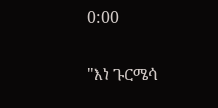0:00

"እነ ጉርሜሳ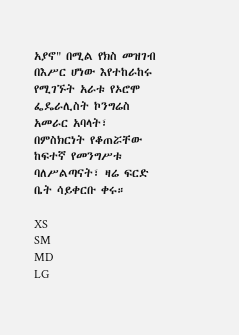አያኖ" በሚል የክስ መዝገብ በእሥር ሆነው እየተከራከሩ የሚገኙት አራቱ የኦሮሞ ፌዴራሊስት ኮንግሬስ አመራር አባላት፣ በምስክርነት የቆጠሯቸው ከፍተኛ የመንግሥቱ ባለሥልጣናት፣ ዛሬ ፍርድ ቤት ሳይቀርቡ ቀሩ።

XS
SM
MD
LG